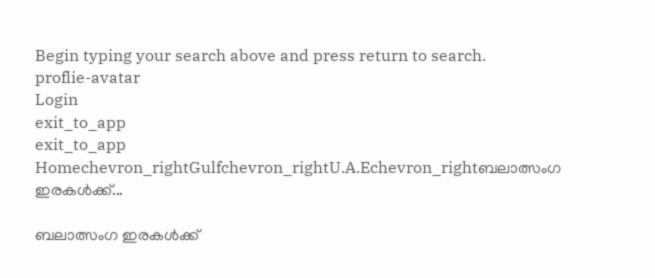Begin typing your search above and press return to search.
proflie-avatar
Login
exit_to_app
exit_to_app
Homechevron_rightGulfchevron_rightU.A.Echevron_rightബലാത്സംഗ ഇരകൾക്ക്...

ബലാത്സംഗ ഇരകൾക്ക്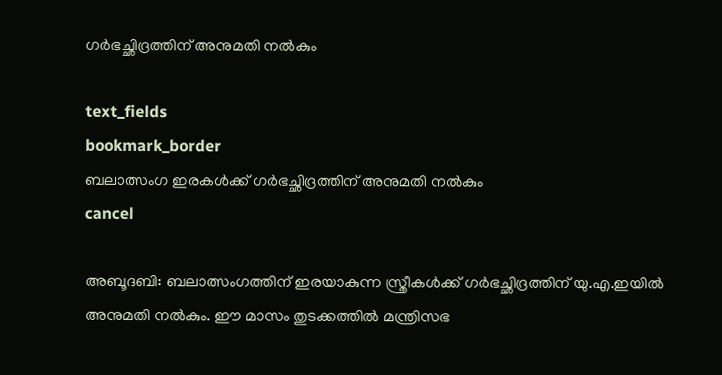ഗർഭച്ഛിദ്രത്തിന് അനുമതി നൽകും

text_fields
bookmark_border
ബലാത്സംഗ ഇരകൾക്ക് ഗർഭച്ഛിദ്രത്തിന് അനുമതി നൽകും
cancel

അബൂദബി: ബലാത്സംഗത്തിന് ഇരയാകുന്ന സ്ത്രീകൾക്ക് ഗർഭച്ഛിദ്രത്തിന് യു.എ.ഇയിൽ അനുമതി നൽകും. ഈ മാസം തുടക്കത്തിൽ മന്ത്രിസഭ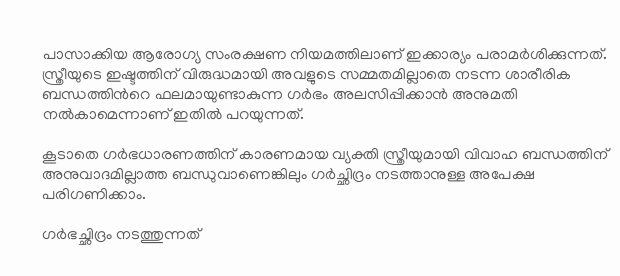പാസാക്കിയ ആരോഗ്യ സംരക്ഷണ നിയമത്തിലാണ് ഇക്കാര്യം പരാമർശിക്കുന്നത്. സ്ത്രീയുടെ ഇഷ്ടത്തിന് വിരുദ്ധമായി അവളുടെ സമ്മതമില്ലാതെ നടന്ന ശാരീരിക ബന്ധത്തിന്‍റെ ഫലമായുണ്ടാകുന്ന ഗർഭം അലസിപ്പിക്കാൻ അനുമതി നൽകാമെന്നാണ് ഇതിൽ പറയുന്നത്.

കൂടാതെ ഗർഭധാരണത്തിന് കാരണമായ വ്യക്തി സ്ത്രീയുമായി വിവാഹ ബന്ധത്തിന് അനുവാദമില്ലാത്ത ബന്ധുവാണെങ്കിലും ഗർച്ഛിദ്രം നടത്താനുള്ള അപേക്ഷ പരിഗണിക്കാം.

ഗർഭച്ഛിദ്രം നടത്തുന്നത്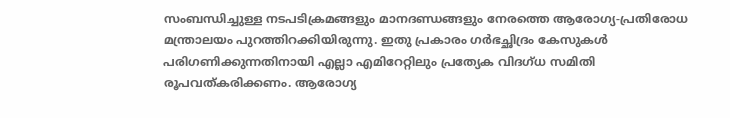സംബന്ധിച്ചുള്ള നടപടിക്രമങ്ങളും മാനദണ്ഡങ്ങളും നേരത്തെ ആരോഗ്യ-പ്രതിരോധ മന്ത്രാലയം പുറത്തിറക്കിയിരുന്നു. ഇതു പ്രകാരം ഗർഭച്ഛിദ്രം കേസുകൾ പരിഗണിക്കുന്നതിനായി എല്ലാ എമിറേറ്റിലും പ്രത്യേക വിദഗ്ധ സമിതി രൂപവത്കരിക്കണം. ആരോഗ്യ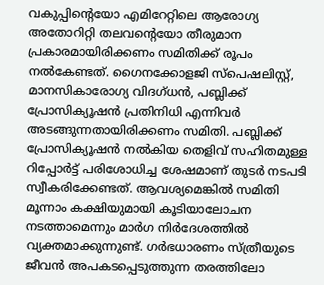വകുപ്പിന്റെയോ എമിറേറ്റിലെ ആരോഗ്യ അതോറിറ്റി തലവന്റെയോ തീരുമാന പ്രകാരമായിരിക്കണം സമിതിക്ക് രൂപം നൽകേണ്ടത്. ഗൈനക്കോളജി സ്പെഷലിസ്റ്റ്, മാനസികാരോഗ്യ വിദഗ്ധൻ, പബ്ലിക്ക് പ്രോസിക്യൂഷൻ പ്രതിനിധി എന്നിവർ അടങ്ങുന്നതായിരിക്കണം സമിതി. പബ്ലിക്ക് പ്രോസിക്യൂഷൻ നൽകിയ തെളിവ് സഹിതമുള്ള റിപ്പോർട്ട് പരിശോധിച്ച ശേഷമാണ് തുടർ നടപടി സ്വീകരിക്കേണ്ടത്. ആവശ്യമെങ്കിൽ സമിതി മൂന്നാം കക്ഷിയുമായി കൂടിയാലോചന നടത്താമെന്നും മാർഗ നിർദേശത്തിൽ വ്യക്തമാക്കുന്നുണ്ട്. ഗർഭധാരണം സ്ത്രീയുടെ ജീവൻ അപകടപ്പെടുത്തുന്ന തരത്തിലോ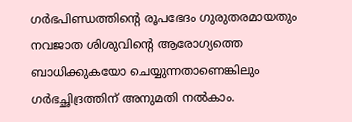ഗർഭപിണ്ഡത്തിന്‍റെ രൂപഭേദം ഗുരുതരമായതും നവജാത ശിശുവിന്‍റെ ആരോഗ്യത്തെ ബാധിക്കുകയോ ചെയ്യുന്നതാണെങ്കിലും ഗർഭച്ഛിദ്രത്തിന് അനുമതി നൽകാം.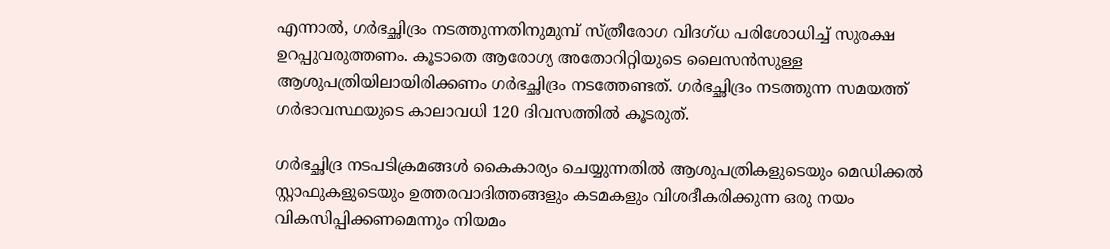എന്നാൽ, ഗർഭച്ഛിദ്രം നടത്തുന്നതിനുമുമ്പ് സ്ത്രീരോഗ വിദഗ്ധ പരിശോധിച്ച് സുരക്ഷ ഉറപ്പുവരുത്തണം. കൂടാതെ ആരോഗ്യ അതോറിറ്റിയുടെ ലൈസൻസുള്ള ആശുപത്രിയിലായിരിക്കണം ഗർഭച്ഛിദ്രം നടത്തേണ്ടത്. ഗർഭച്ഛിദ്രം നടത്തുന്ന സമയത്ത് ഗർഭാവസ്ഥയുടെ കാലാവധി 120 ദിവസത്തിൽ കൂടരുത്.

ഗർഭച്ഛിദ്ര നടപടിക്രമങ്ങൾ കൈകാര്യം ചെയ്യുന്നതിൽ ആശുപത്രികളുടെയും മെഡിക്കൽ സ്റ്റാഫുകളുടെയും ഉത്തരവാദിത്തങ്ങളും കടമകളും വിശദീകരിക്കുന്ന ഒരു നയം വികസിപ്പിക്കണമെന്നും നിയമം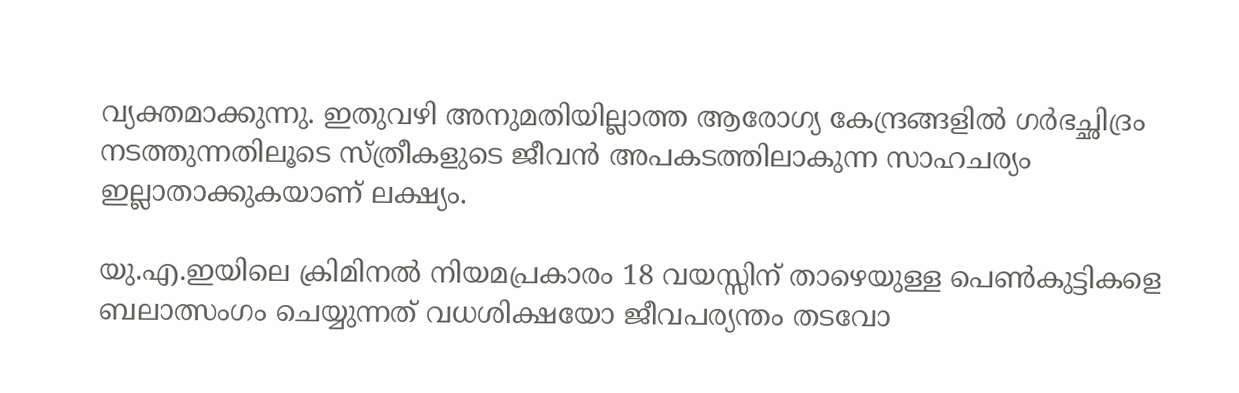വ്യക്തമാക്കുന്നു. ഇതുവഴി അനുമതിയില്ലാത്ത ആരോഗ്യ കേന്ദ്രങ്ങളിൽ ഗർഭച്ഛിദ്രം നടത്തുന്നതിലൂടെ സ്ത്രീകളുടെ ജീവൻ അപകടത്തിലാകുന്ന സാഹചര്യം ഇല്ലാതാക്കുകയാണ് ലക്ഷ്യം.

യു.എ.ഇയിലെ ക്രിമിനൽ നിയമപ്രകാരം 18 വയസ്സിന് താഴെയുള്ള പെൺകുട്ടികളെ ബലാത്സംഗം ചെയ്യുന്നത് വധശിക്ഷയോ ജീവപര്യന്തം തടവോ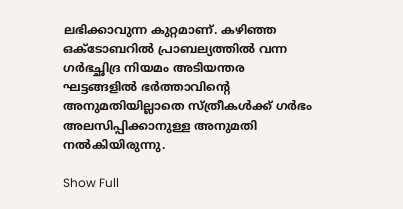ലഭിക്കാവുന്ന കുറ്റമാണ്. കഴിഞ്ഞ ഒക്ടോബറിൽ പ്രാബല്യത്തിൽ വന്ന ഗർഭച്ഛിദ്ര നിയമം അടിയന്തര ഘട്ടങ്ങളിൽ ഭർത്താവിന്‍റെ അനുമതിയില്ലാതെ സ്ത്രീകൾക്ക് ഗർഭം അലസിപ്പിക്കാനുള്ള അനുമതി നൽകിയിരുന്നു.

Show Full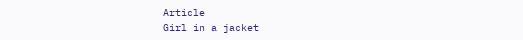Article
Girl in a jacket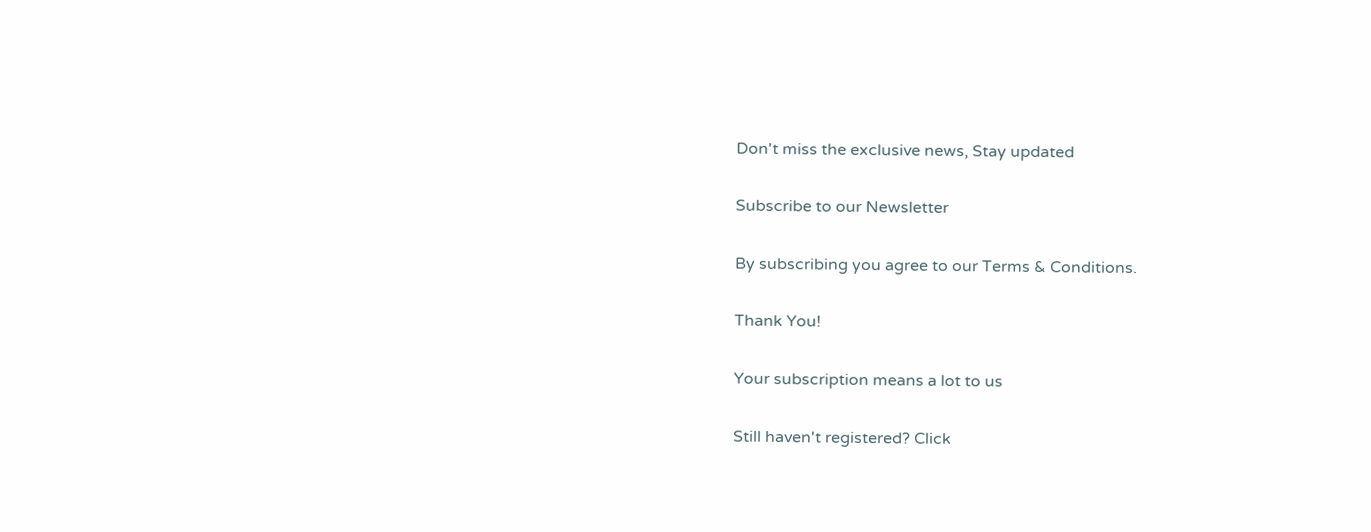Don't miss the exclusive news, Stay updated

Subscribe to our Newsletter

By subscribing you agree to our Terms & Conditions.

Thank You!

Your subscription means a lot to us

Still haven't registered? Click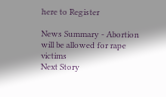here to Register

News Summary - Abortion will be allowed for rape victims
Next Story